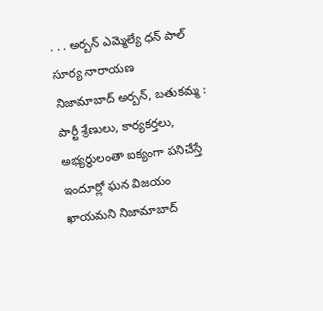. . . అర్బన్ ఎమ్మెల్యే ధన్ పాల్ సూర్య నారాయణ
నిజామాబాద్ అర్బన్, బతుకమ్మ :
పార్టీ శ్రేణులు, కార్యకర్తలు, అభ్యర్థులంతా ఐక్యంగా పనిచేస్తే ఇందూర్లో ఘన విజయం ఖాయమని నిజామాబాద్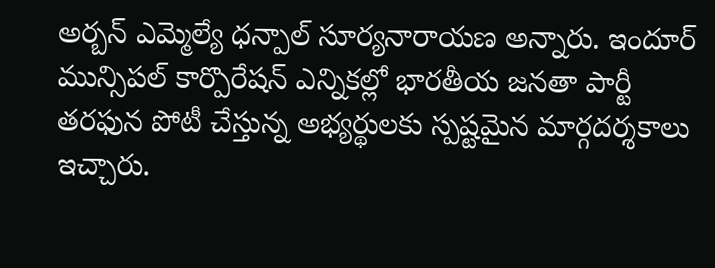అర్బన్ ఎమ్మెల్యే ధన్పాల్ సూర్యనారాయణ అన్నారు. ఇందూర్ మున్సిపల్ కార్పొరేషన్ ఎన్నికల్లో భారతీయ జనతా పార్టీ తరఫున పోటీ చేస్తున్న అభ్యర్థులకు స్పష్టమైన మార్గదర్శకాలు ఇచ్చారు.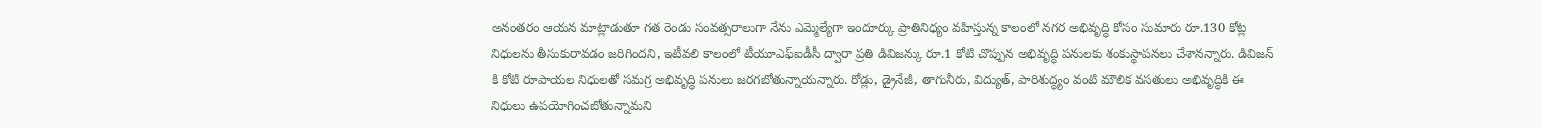అనంతరం ఆయన మాట్లాడుతూ గత రెండు సంవత్సరాలుగా నేను ఎమ్మెల్యేగా ఇందూర్కు ప్రాతినిధ్యం వహిస్తున్న కాలంలో నగర అభివృద్ధి కోసం సుమారు రూ.130 కోట్ల నిధులను తీసుకురావడం జరిగిందని, ఇటీవలి కాలంలో టీయూఎఫ్ఐడీసీ ద్వారా ప్రతి డివిజన్కు రూ.1 కోటి చొప్పున అభివృద్ధి పనులకు శంకుస్థాపనలు చేశానన్నారు. డివిజన్ కి కోటి రూపాయల నిధులతో సమగ్ర అభివృద్ధి పనులు జరగబోతున్నాయన్నారు. రోడ్లు, డ్రైనేజీ, తాగునీరు, విద్యుత్, పారిశుద్ధ్యం వంటి మౌలిక వసతులు అభివృద్ధికి ఈ నిధులు ఉపయోగించబోతున్నామని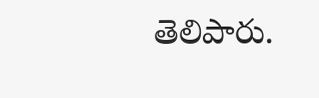తెలిపారు.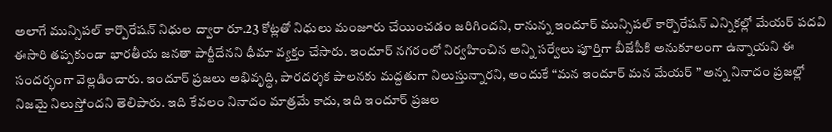అలాగే మున్సిపల్ కార్పొరేషన్ నిధుల ద్వారా రూ.23 కోట్లతో నిధులు మంజూరు చేయించడం జరిగిందని, రానున్న ఇందూర్ మున్సిపల్ కార్పొరేషన్ ఎన్నికల్లో మేయర్ పదవి ఈసారి తప్పకుండా భారతీయ జనతా పార్టీదేనని ధీమా వ్యక్తం చేసారు. ఇందూర్ నగరంలో నిర్వహించిన అన్ని సర్వేలు పూర్తిగా బీజేపీకి అనుకూలంగా ఉన్నాయని ఈ సందర్భంగా వెల్లడించారు. ఇందూర్ ప్రజలు అభివృద్ధి, పారదర్శక పాలనకు మద్దతుగా నిలుస్తున్నారని, అందుకే “మన ఇందూర్ మన మేయర్ ” అన్న నినాదం ప్రజల్లో నిజమై నిలుస్తోందని తెలిపారు. ఇది కేవలం నినాదం మాత్రమే కాదు, ఇది ఇందూర్ ప్రజల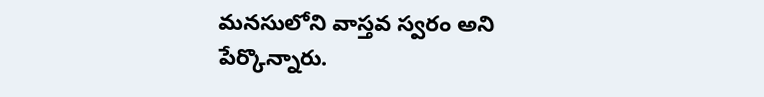మనసులోని వాస్తవ స్వరం అని పేర్కొన్నారు.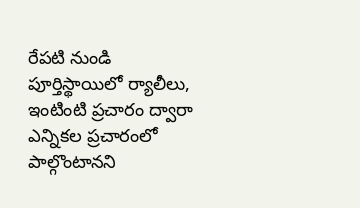రేపటి నుండి పూర్తిస్థాయిలో ర్యాలీలు, ఇంటింటి ప్రచారం ద్వారా ఎన్నికల ప్రచారంలో పాల్గొంటానని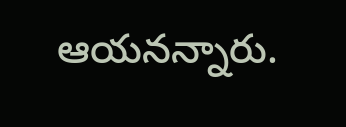ఆయనన్నారు.